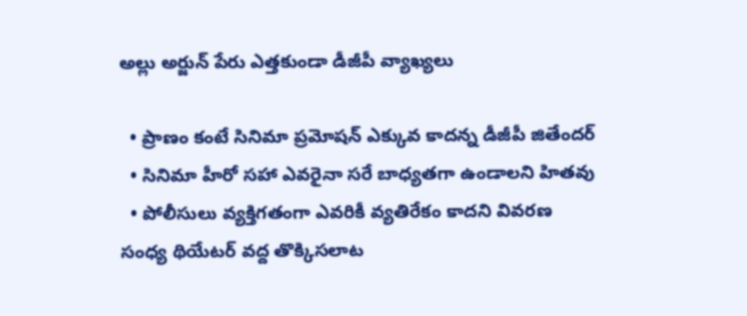అల్లు అర్జున్ పేరు ఎత్తకుండా డీజీపీ వ్యాఖ్యలు

  • ప్రాణం కంటే సినిమా ప్రమోషన్ ఎక్కువ కాదన్న డీజీపీ జితేందర్
  • సినిమా హీరో సహా ఎవరైనా సరే బాధ్యతగా ఉండాలని హితవు
  • పోలీసులు వ్యక్తిగతంగా ఎవరికీ వ్యతిరేకం కాదని వివరణ
సంధ్య థియేటర్ వద్ద తొక్కిసలాట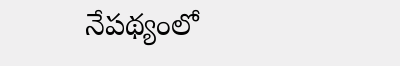నేపథ్యంలో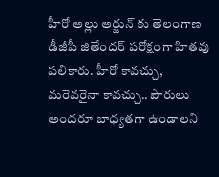హీరో అల్లు అర్జున్ కు తెలంగాణ డీజీపీ జితేందర్ పరోక్షంగా హితవు పలికారు. హీరో కావచ్చు, మరెవరైనా కావచ్చు.. పౌరులు అందరూ బాధ్యతగా ఉండాలని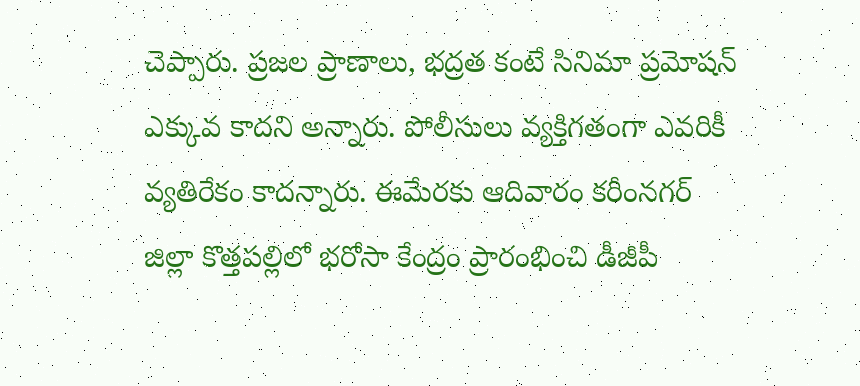చెప్పారు. ప్రజల ప్రాణాలు, భద్రత కంటే సినిమా ప్రమోషన్ ఎక్కువ కాదని అన్నారు. పోలీసులు వ్యక్తిగతంగా ఎవరికీ వ్యతిరేకం కాదన్నారు. ఈమేరకు ఆదివారం కరీంనగర్‌ జిల్లా కొత్తపల్లిలో భరోసా కేంద్రం ప్రారంభించి డీజీపీ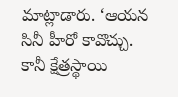మాట్లాడారు. ‘ఆయన సినీ హీరో కావొచ్చు. కానీ క్షేత్రస్థాయి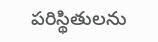పరిస్థితులను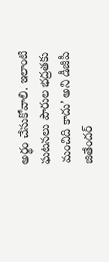అర్థం చేసుకోవాలి. ఇలాంటి ఘటనలు పౌరుల భద్రతకు మంచిది కాదు’ అని డీజీపీ జితేందర్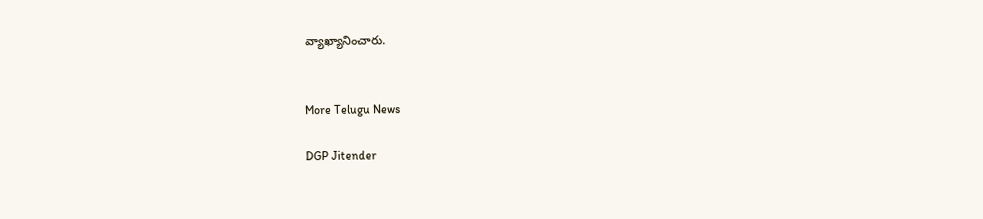వ్యాఖ్యానించారు.


More Telugu News

DGP Jitender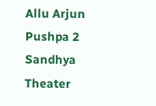Allu Arjun Pushpa 2 Sandhya Theater